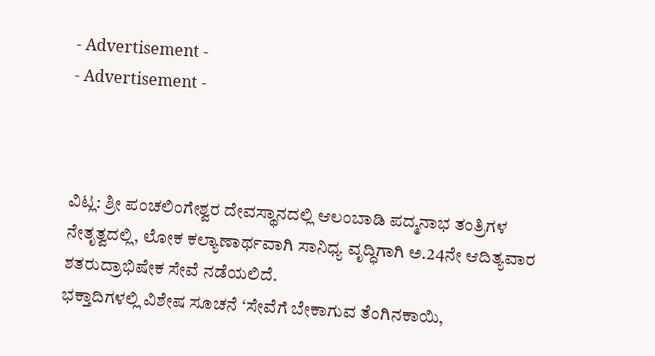- Advertisement -
- Advertisement -



ವಿಟ್ಲ: ಶ್ರೀ ಪಂಚಲಿಂಗೇಶ್ವರ ದೇವಸ್ಥಾನದಲ್ಲಿ ಆಲಂಬಾಡಿ ಪದ್ಮನಾಭ ತಂತ್ರಿಗಳ ನೇತೃತ್ವದಲ್ಲಿ, ಲೋಕ ಕಲ್ಯಾಣಾರ್ಥವಾಗಿ ಸಾನಿಧ್ಯ ವೃದ್ಧಿಗಾಗಿ ಅ.24ನೇ ಆದಿತ್ಯವಾರ ಶತರುದ್ರಾಭಿಷೇಕ ಸೇವೆ ನಡೆಯಲಿದೆ.
ಭಕ್ತಾದಿಗಳಲ್ಲಿ ವಿಶೇಷ ಸೂಚನೆ ‘ಸೇವೆಗೆ ಬೇಕಾಗುವ ತೆಂಗಿನಕಾಯಿ,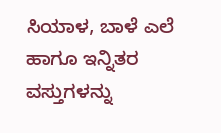ಸಿಯಾಳ, ಬಾಳೆ ಎಲೆ ಹಾಗೂ ಇನ್ನಿತರ ವಸ್ತುಗಳನ್ನು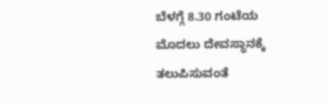ಬೆಳಗ್ಗೆ 8.30 ಗಂಟೆಯ ಮೊದಲು ದೇವಸ್ಥಾನಕ್ಕೆ ತಲುಪಿಸುವಂತೆ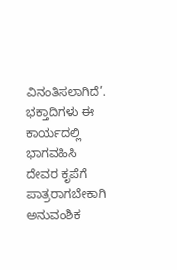ವಿನಂತಿಸಲಾಗಿದೆ’. ಭಕ್ತಾದಿಗಳು ಈ ಕಾರ್ಯದಲ್ಲಿ ಭಾಗವಹಿಸಿ ದೇವರ ಕೃಪೆಗೆ ಪಾತ್ರರಾಗಬೇಕಾಗಿ ಅನುವಂಶಿಕ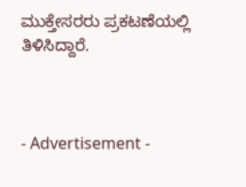ಮುಕ್ತೇಸರರು ಪ್ರಕಟಣೆಯಲ್ಲಿ ತಿಳಿಸಿದ್ದಾರೆ.



- Advertisement -